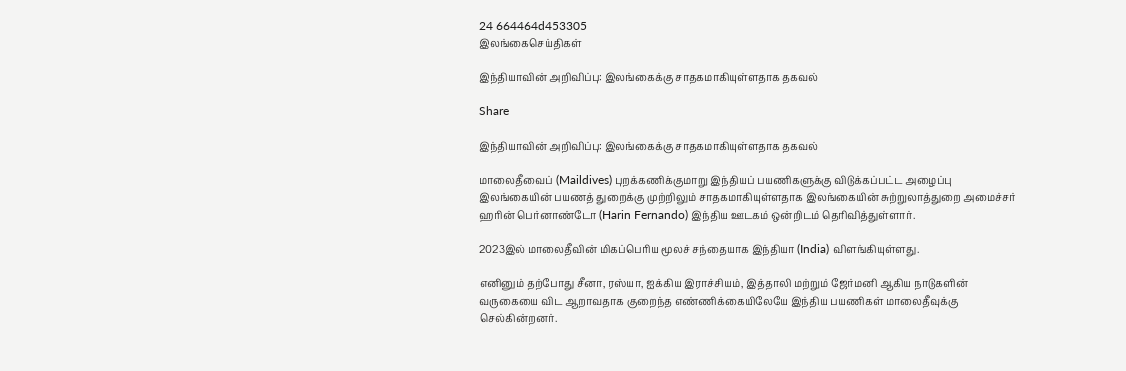24 664464d453305
இலங்கைசெய்திகள்

இந்தியாவின் அறிவிப்பு: இலங்கைக்கு சாதகமாகியுள்ளதாக தகவல்

Share

இந்தியாவின் அறிவிப்பு: இலங்கைக்கு சாதகமாகியுள்ளதாக தகவல்

மாலைதீவைப் (Maildives) புறக்கணிக்குமாறு இந்தியப் பயணிகளுக்கு விடுக்கப்பட்ட அழைப்பு இலங்கையின் பயணத் துறைக்கு முற்றிலும் சாதகமாகியுள்ளதாக இலங்கையின் சுற்றுலாத்துறை அமைச்சர் ஹரின் பெர்னாண்டோ (Harin Fernando) இந்திய ஊடகம் ஒன்றிடம் தெரிவித்துள்ளார்.

2023இல் மாலைதீவின் மிகப்பெரிய மூலச் சந்தையாக இந்தியா (India) விளங்கியுள்ளது.

எனினும் தற்போது சீனா, ரஸ்யா, ஐக்கிய இராச்சியம், இத்தாலி மற்றும் ஜேர்மனி ஆகிய நாடுகளின் வருகையை விட ஆறாவதாக குறைந்த எண்ணிக்கையிலேயே இந்திய பயணிகள் மாலைதீவுக்கு செல்கின்றனர்.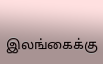இலங்கைக்கு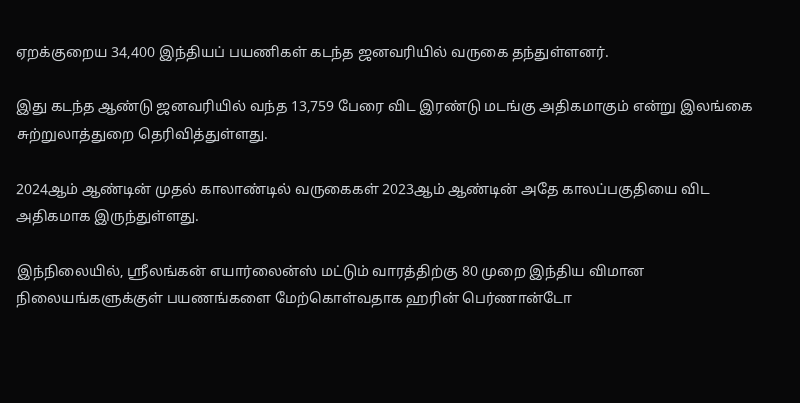ஏறக்குறைய 34,400 இந்தியப் பயணிகள் கடந்த ஜனவரியில் வருகை தந்துள்ளனர்.

இது கடந்த ஆண்டு ஜனவரியில் வந்த 13,759 பேரை விட இரண்டு மடங்கு அதிகமாகும் என்று இலங்கை சுற்றுலாத்துறை தெரிவித்துள்ளது.

2024ஆம் ஆண்டின் முதல் காலாண்டில் வருகைகள் 2023ஆம் ஆண்டின் அதே காலப்பகுதியை விட அதிகமாக இருந்துள்ளது.

இந்நிலையில், ஸ்ரீலங்கன் எயார்லைன்ஸ் மட்டும் வாரத்திற்கு 80 முறை இந்திய விமான நிலையங்களுக்குள் பயணங்களை மேற்கொள்வதாக ஹரின் பெர்ணான்டோ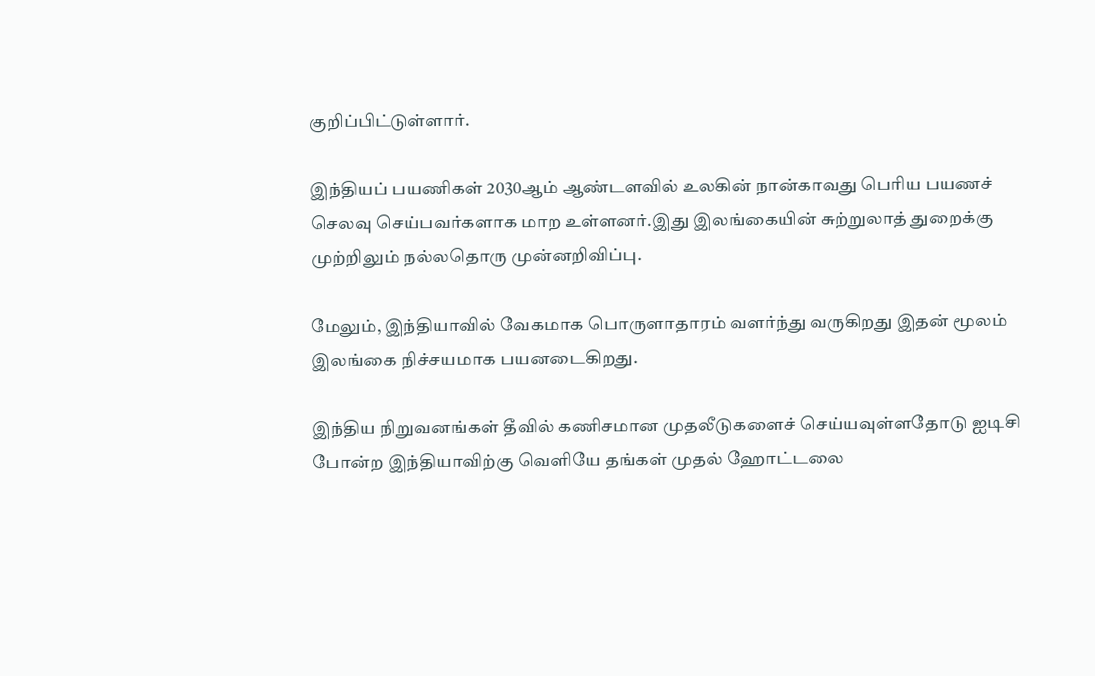குறிப்பிட்டுள்ளார்.

இந்தியப் பயணிகள் 2030ஆம் ஆண்டளவில் உலகின் நான்காவது பெரிய பயணச் செலவு செய்பவர்களாக மாற உள்ளனர்.இது இலங்கையின் சுற்றுலாத் துறைக்கு முற்றிலும் நல்லதொரு முன்னறிவிப்பு.

மேலும், இந்தியாவில் வேகமாக பொருளாதாரம் வளர்ந்து வருகிறது இதன் மூலம் இலங்கை நிச்சயமாக பயனடைகிறது.

இந்திய நிறுவனங்கள் தீவில் கணிசமான முதலீடுகளைச் செய்யவுள்ளதோடு ஐடிசி போன்ற இந்தியாவிற்கு வெளியே தங்கள் முதல் ஹோட்டலை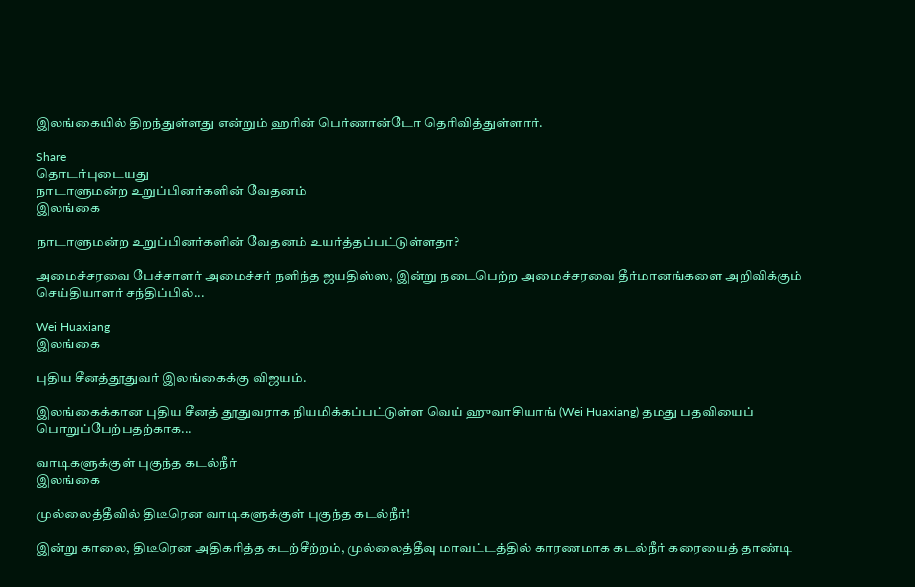இலங்கையில் திறந்துள்ளது என்றும் ஹரின் பெர்ணான்டோ தெரிவித்துள்ளார்.

Share
தொடர்புடையது
நாடாளுமன்ற உறுப்பினர்களின் வேதனம்
இலங்கை

நாடாளுமன்ற உறுப்பினர்களின் வேதனம் உயர்த்தப்பட்டுள்ளதா?

அமைச்சரவை பேச்சாளர் அமைச்சர் நளிந்த ஜயதிஸ்ஸ, இன்று நடைபெற்ற அமைச்சரவை தீர்மானங்களை அறிவிக்கும் செய்தியாளர் சந்திப்பில்...

Wei Huaxiang
இலங்கை

புதிய சீனத்தூதுவர் இலங்கைக்கு விஜயம்.

இலங்கைக்கான புதிய சீனத் தூதுவராக நியமிக்கப்பட்டுள்ள வெய் ஹுவாசியாங் (Wei Huaxiang) தமது பதவியைப் பொறுப்பேற்பதற்காக...

வாடிகளுக்குள் புகுந்த கடல்நீர்
இலங்கை

முல்லைத்தீவில் திடீரென வாடிகளுக்குள் புகுந்த கடல்நீர்!

இன்று காலை, திடீரென அதிகரித்த கடற்சீற்றம், முல்லைத்தீவு மாவட்டத்தில் காரணமாக கடல்நீர் கரையைத் தாண்டி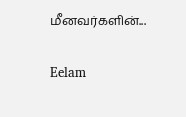மீனவர்களின்...

Eelam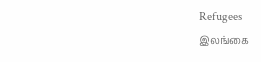Refugees
இலங்கை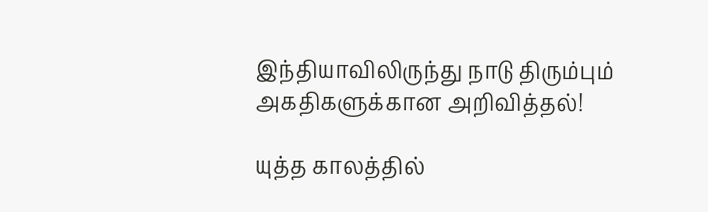இந்தியாவிலிருந்து நாடு திரும்பும் அகதிகளுக்கான அறிவித்தல்!

யுத்த காலத்தில்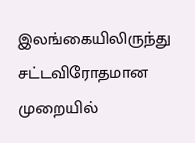இலங்கையிலிருந்து சட்டவிரோதமான முறையில்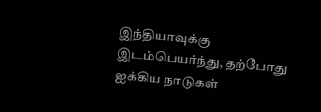இந்தியாவுக்கு இடம்பெயர்ந்து, தற்போது ஐக்கிய நாடுகள்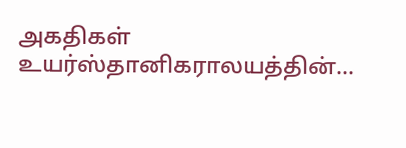அகதிகள் உயர்ஸ்தானிகராலயத்தின்...